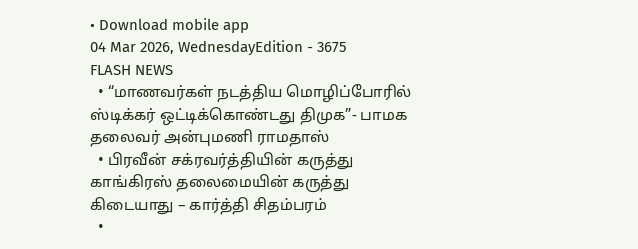• Download mobile app
04 Mar 2026, WednesdayEdition - 3675
FLASH NEWS
  • “மாணவர்கள் நடத்திய மொழிப்போரில் ஸ்டிக்கர் ஒட்டிக்கொண்டது திமுக”- பாமக தலைவர் அன்புமணி ராமதாஸ்
  • பிரவீன் சக்ரவர்த்தியின் கருத்து காங்கிரஸ் தலைமையின் கருத்து கிடையாது – கார்த்தி சிதம்பரம்
  •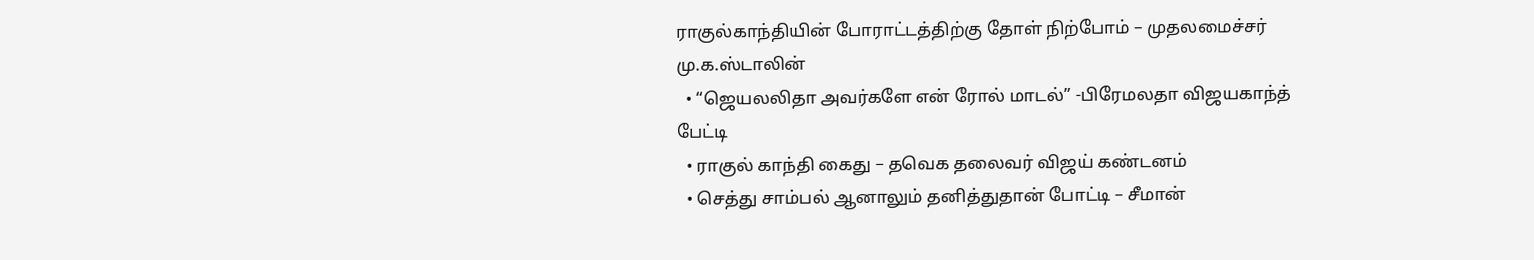ராகுல்காந்தியின் போராட்டத்திற்கு தோள் நிற்போம் – முதலமைச்சர் மு.க.ஸ்டாலின்
  • “ஜெயலலிதா அவர்களே என் ரோல் மாடல்” -பிரேமலதா விஜயகாந்த் பேட்டி
  • ராகுல் காந்தி கைது – தவெக தலைவர் விஜய் கண்டனம்
  • செத்து சாம்பல் ஆனாலும் தனித்துதான் போட்டி – சீமான்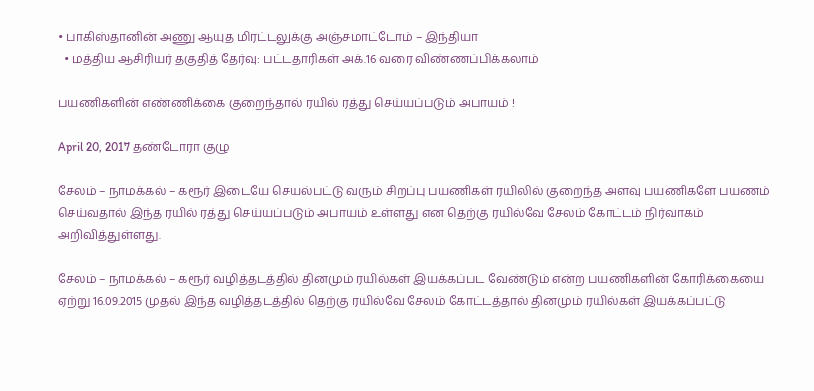• பாகிஸ்தானின் அணு ஆயுத மிரட்டலுக்கு அஞ்சமாட்டோம் – இந்தியா
  • மத்திய ஆசிரியர் தகுதித் தேர்வு: பட்டதாரிகள் அக்.16 வரை விண்ணப்பிக்கலாம்

பயணிகளின் எண்ணிக்கை குறைந்தால் ரயில் ரத்து செய்யப்படும் அபாயம் !

April 20, 2017 தண்டோரா குழு

சேலம் – நாமக்கல் – கரூர் இடையே செயல்பட்டு வரும் சிறப்பு பயணிகள் ரயிலில் குறைந்த அளவு பயணிகளே பயணம் செய்வதால் இந்த ரயில் ரத்து செய்யப்படும் அபாயம் உள்ளது என தெற்கு ரயில்வே சேலம் கோட்டம் நிர்வாகம் அறிவித்துள்ளது.

சேலம் – நாமக்கல் – கரூர் வழித்தடத்தில் தினமும் ரயில்கள் இயக்கப்பட வேண்டும் என்ற பயணிகளின் கோரிக்கையை ஏற்று 16.09.2015 முதல் இந்த வழித்தடத்தில் தெற்கு ரயில்வே சேலம் கோட்டத்தால் தினமும் ரயில்கள் இயக்கப்பட்டு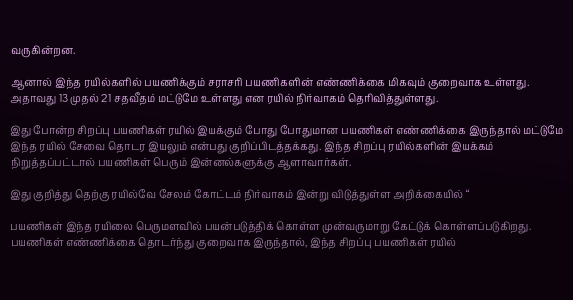வருகின்றன.

ஆனால் இந்த ரயில்களில் பயணிக்கும் சராசரி பயணிகளின் எண்ணிக்கை மிகவும் குறைவாக உள்ளது. அதாவது 13 முதல் 21 சதவீதம் மட்டுமே உள்ளது என ரயில் நிர்வாகம் தெரிவித்துள்ளது.

இது போன்ற சிறப்பு பயணிகள் ரயில் இயக்கும் போது போதுமான பயணிகள் எண்ணிக்கை இருந்தால் மட்டுமே இந்த ரயில் சேவை தொடர இயலும் என்பது குறிப்பிடத்தக்கது. இந்த சிறப்பு ரயில்களின் இயக்கம் நிறுத்தப்பட்டால் பயணிகள் பெரும் இன்னல்களுக்கு ஆளாவார்கள்.

இது குறித்து தெற்கு ரயில்வே சேலம் கோட்டம் நிர்வாகம் இன்று விடுத்துள்ள அறிக்கையில் “

பயணிகள் இந்த ரயிலை பெருமளவில் பயன்படுத்திக் கொள்ள முன்வருமாறு கேட்டுக் கொள்ளப்படுகிறது. பயணிகள் எண்ணிக்கை தொடர்ந்து குறைவாக இருந்தால், இந்த சிறப்பு பயணிகள் ரயில்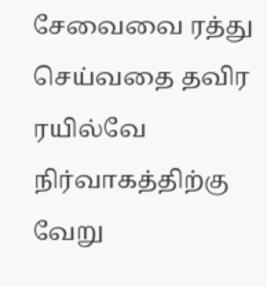சேவைவை ரத்து செய்வதை தவிர ரயில்வே நிர்வாகத்திற்கு வேறு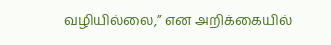வழியில்லை,” என அறிக்கையில்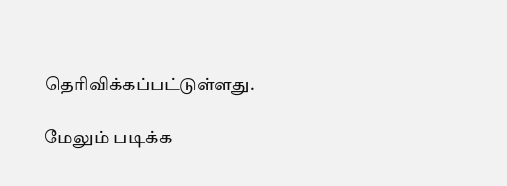தெரிவிக்கப்பட்டுள்ளது.

மேலும் படிக்க